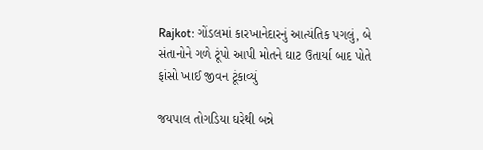Rajkot: ગોંડલમાં કારખાનેદારનું આત્યંતિક પગલું, બે સંતાનોને ગળે ટૂંપો આપી મોતને ઘાટ ઉતાર્યા બાદ પોતે ફાંસો ખાઈ જીવન ટૂંકાવ્યું

જયપાલ તોગડિયા ઘરેથી બન્ને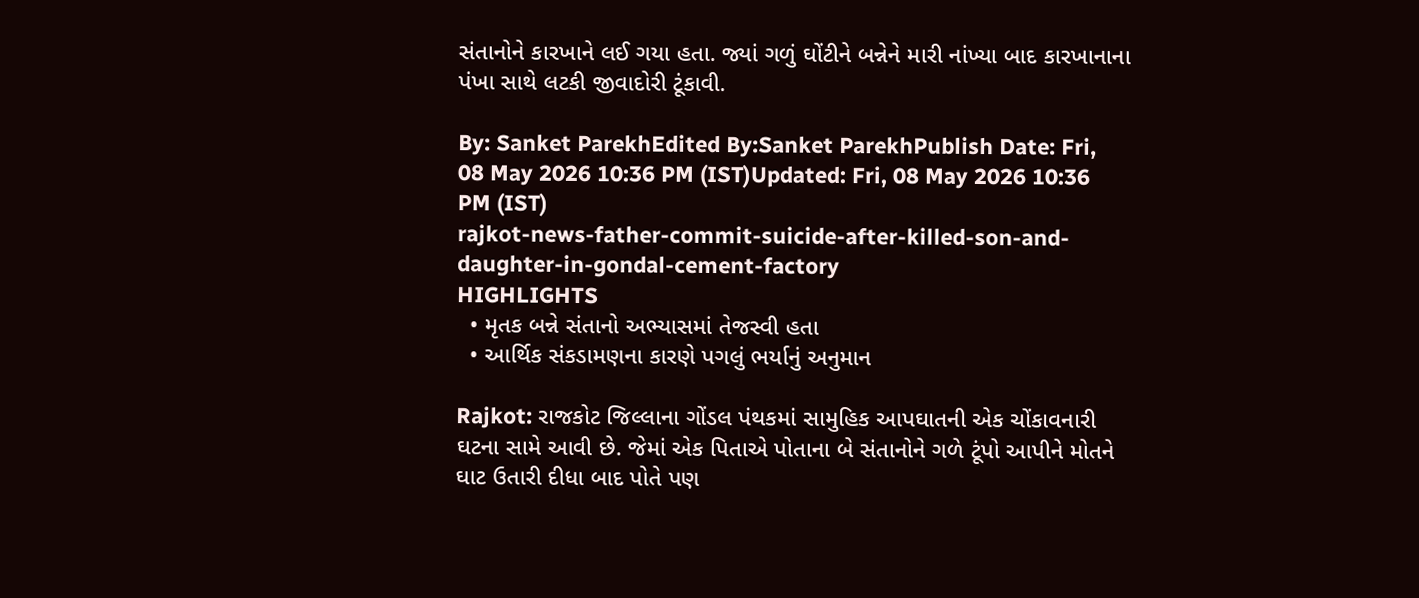સંતાનોને કારખાને લઈ ગયા હતા. જ્યાં ગળું ઘોંટીને બન્નેને મારી નાંખ્યા બાદ કારખાનાના પંખા સાથે લટકી જીવાદોરી ટૂંકાવી.

By: Sanket ParekhEdited By:Sanket ParekhPublish Date: Fri, 08 May 2026 10:36 PM (IST)Updated: Fri, 08 May 2026 10:36 PM (IST)
rajkot-news-father-commit-suicide-after-killed-son-and-daughter-in-gondal-cement-factory
HIGHLIGHTS
  • મૃતક બન્ને સંતાનો અભ્યાસમાં તેજસ્વી હતા
  • આર્થિક સંકડામણના કારણે પગલું ભર્યાનું અનુમાન

Rajkot: રાજકોટ જિલ્લાના ગોંડલ પંથકમાં સામુહિક આપઘાતની એક ચોંકાવનારી ઘટના સામે આવી છે. જેમાં એક પિતાએ પોતાના બે સંતાનોને ગળે ટૂંપો આપીને મોતને ઘાટ ઉતારી દીધા બાદ પોતે પણ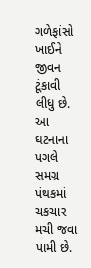ગળેફાંસો ખાઈને જીવન ટૂંકાવી લીધુ છે. આ ઘટનાના પગલે સમગ્ર પંથકમાં ચકચાર મચી જવા પામી છે.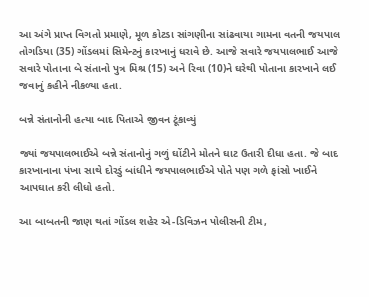આ અંગે પ્રાપ્ત વિગતો પ્રમાણે, મૂળ કોટડા સાંગણીના સાંઢવાયા ગામના વતની જયપાલ તોગડિયા (35) ગોંડલમાં સિમેન્ટનું કારખાનું ધરાવે છે. આજે સવારે જયપાલભાઈ આજે સવારે પોતાના બે સંતાનો પુત્ર મિશ્ર (15) અને રિવા (10)ને ઘરેથી પોતાના કારખાને લઈ જવાનું કહીને નીકળ્યા હતા.

બન્ને સંતાનોની હત્યા બાદ પિતાએ જીવન ટૂંકાવ્યું

જ્યાં જયપાલભાઈએ બન્ને સંતાનોનું ગળું ઘોંટીને મોતને ઘાટ ઉતારી દીધા હતા. જે બાદ કારખાનાના પંખા સાથે દોરડું બાંધીને જયપાલભાઈએ પોતે પણ ગળે ફાંસો ખાઈને આપઘાત કરી લીધો હતો.

આ બાબતની જાણ થતાં ગોંડલ શહેર એ-ડિવિઝન પોલીસની ટીમ,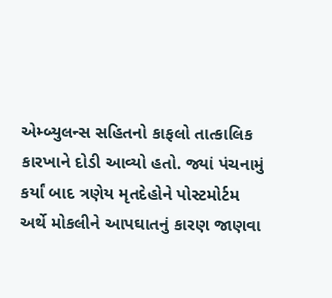એમ્બ્યુલન્સ સહિતનો કાફલો તાત્કાલિક કારખાને દોડી આવ્યો હતો. જ્યાં પંચનામું કર્યાં બાદ ત્રણેય મૃતદેહોને પોસ્ટમોર્ટમ અર્થે મોકલીને આપઘાતનું કારણ જાણવા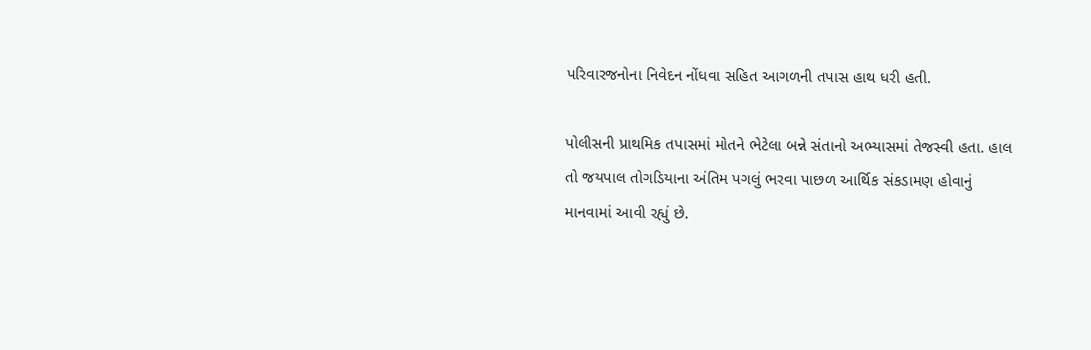પરિવારજનોના નિવેદન નોંધવા સહિત આગળની તપાસ હાથ ધરી હતી.

પોલીસની પ્રાથમિક તપાસમાં મોતને ભેટેલા બન્ને સંતાનો અભ્યાસમાં તેજસ્વી હતા. હાલ તો જયપાલ તોગડિયાના અંતિમ પગલું ભરવા પાછળ આર્થિક સંકડામણ હોવાનું માનવામાં આવી રહ્યું છે.